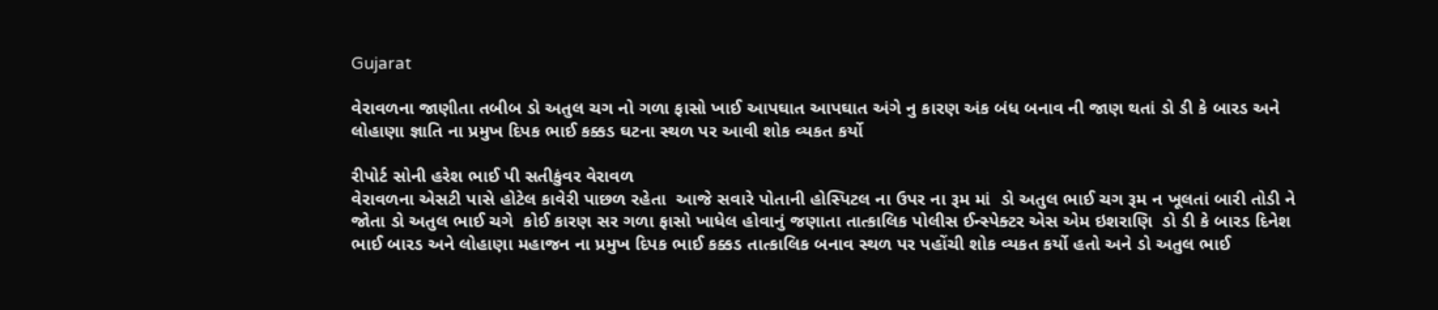Gujarat

વેરાવળના જાણીતા તબીબ ડો અતુલ ચગ નો ગળા ફાસો ખાઈ આપઘાત આપઘાત અંગે નુ કારણ અંક બંધ બનાવ ની જાણ થતાં ડો ડી કે બારડ અને લોહાણા જ્ઞાતિ ના પ્રમુખ દિપક ભાઈ કક્કડ ઘટના સ્થળ પર આવી શોક વ્યકત કર્યો

રીપોર્ટ સોની હરેશ ભાઈ પી સતીકુંવર વેરાવળ
વેરાવળના એસટી પાસે હોટેલ કાવેરી પાછળ રહેતા  આજે સવારે પોતાની હોસ્પિટલ ના ઉપર ના રૂમ માં  ડો અતુલ ભાઈ ચગ રૂમ ન ખૂલતાં બારી તોડી ને જોતા ડો અતુલ ભાઈ ચગે  કોઈ કારણ સર ગળા ફાસો ખાધેલ હોવાનું જણાતા તાત્કાલિક પોલીસ ઈન્સ્પેક્ટર એસ એમ ઇશરાણિ  ડો ડી કે બારડ દિનેશ ભાઈ બારડ અને લોહાણા મહાજન ના પ્રમુખ દિપક ભાઈ કક્કડ તાત્કાલિક બનાવ સ્થળ પર પહોંચી શોક વ્યકત કર્યો હતો અને ડો અતુલ ભાઈ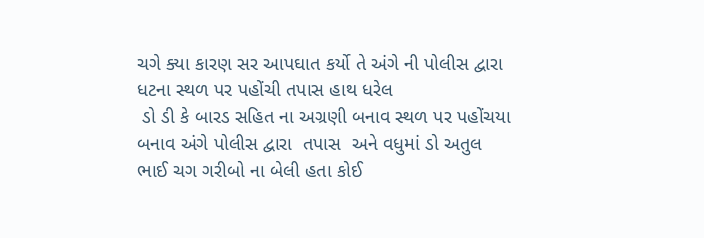ચગે ક્યા કારણ સર આપઘાત કર્યો તે અંગે ની પોલીસ દ્વારા ધટના સ્થળ પર પહોંચી તપાસ હાથ ધરેલ
 ડો ડી કે બારડ સહિત ના અગ્રણી બનાવ સ્થળ પર પહોંચયા બનાવ અંગે પોલીસ દ્વારા  તપાસ  અને વધુમાં ડો અતુલ ભાઈ ચગ ગરીબો ના બેલી હતા કોઈ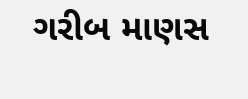ગરીબ માણસ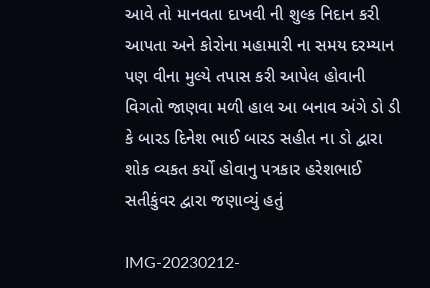આવે તો માનવતા દાખવી ની શુલ્ક નિદાન કરી આપતા અને કોરોના મહામારી ના સમય દરમ્યાન પણ વીના મુલ્યે તપાસ કરી આપેલ હોવાની વિગતો જાણવા મળી હાલ આ બનાવ અંગે ડો ડી કે બારડ દિનેશ ભાઈ બારડ સહીત ના ડો દ્વારા શોક વ્યકત કર્યો હોવાનુ પત્રકાર હરેશભાઈ સતીકુંવર દ્વારા જણાવ્યું હતું

IMG-20230212-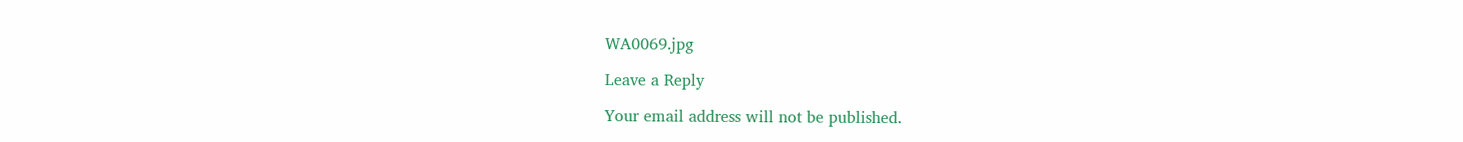WA0069.jpg

Leave a Reply

Your email address will not be published.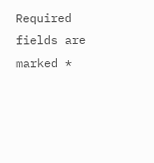Required fields are marked *